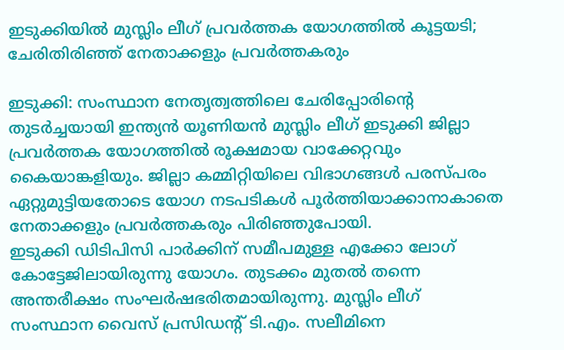ഇടുക്കിയിൽ മുസ്ലിം ലീഗ് പ്രവർത്തക യോഗത്തിൽ കൂട്ടയടി; ചേരിതിരിഞ്ഞ് നേതാക്കളും പ്രവർത്തകരും

ഇടുക്കി: സംസ്ഥാന നേതൃത്വത്തിലെ ചേരിപ്പോരിന്റെ തുടർച്ചയായി ഇന്ത്യൻ യൂണിയൻ മുസ്ലിം ലീഗ് ഇടുക്കി ജില്ലാ പ്രവർത്തക യോഗത്തിൽ രൂക്ഷമായ വാക്കേറ്റവും കൈയാങ്കളിയും. ജില്ലാ കമ്മിറ്റിയിലെ വിഭാഗങ്ങൾ പരസ്പരം ഏറ്റുമുട്ടിയതോടെ യോഗ നടപടികൾ പൂർത്തിയാക്കാനാകാതെ നേതാക്കളും പ്രവർത്തകരും പിരിഞ്ഞുപോയി.
ഇടുക്കി ഡിടിപിസി പാർക്കിന് സമീപമുള്ള എക്കോ ലോഗ് കോട്ടേജിലായിരുന്നു യോഗം. തുടക്കം മുതൽ തന്നെ അന്തരീക്ഷം സംഘർഷഭരിതമായിരുന്നു. മുസ്ലിം ലീഗ് സംസ്ഥാന വൈസ് പ്രസിഡന്റ് ടി.എം. സലീമിനെ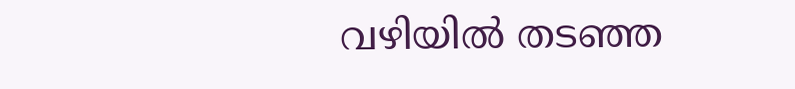വഴിയിൽ തടഞ്ഞ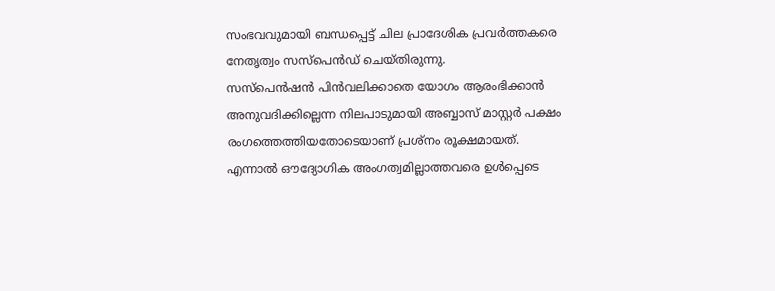സംഭവവുമായി ബന്ധപ്പെട്ട് ചില പ്രാദേശിക പ്രവർത്തകരെ നേതൃത്വം സസ്പെൻഡ് ചെയ്തിരുന്നു.
സസ്പെൻഷൻ പിൻവലിക്കാതെ യോഗം ആരംഭിക്കാൻ അനുവദിക്കില്ലെന്ന നിലപാടുമായി അബ്ബാസ് മാസ്റ്റർ പക്ഷം രംഗത്തെത്തിയതോടെയാണ് പ്രശ്നം രൂക്ഷമായത്. എന്നാൽ ഔദ്യോഗിക അംഗത്വമില്ലാത്തവരെ ഉൾപ്പെടെ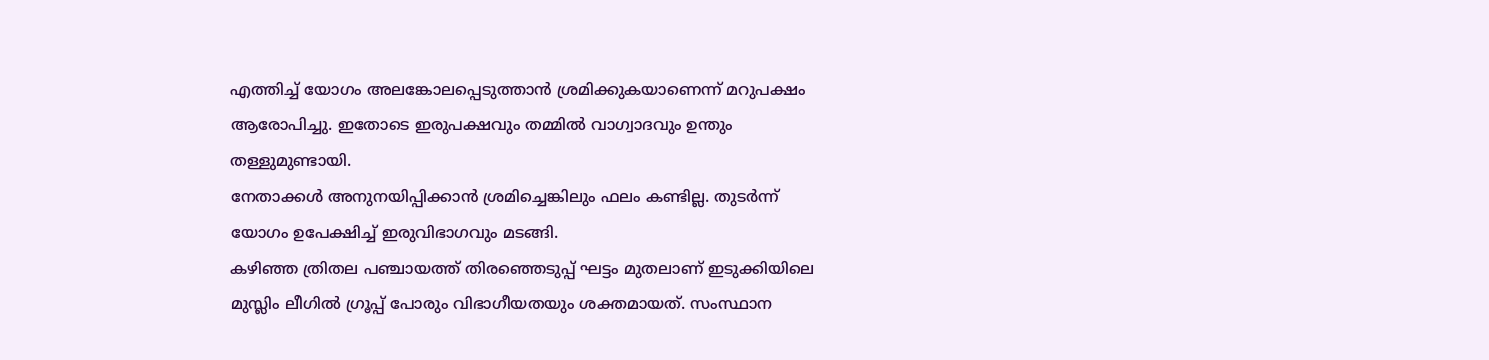എത്തിച്ച് യോഗം അലങ്കോലപ്പെടുത്താൻ ശ്രമിക്കുകയാണെന്ന് മറുപക്ഷം ആരോപിച്ചു. ഇതോടെ ഇരുപക്ഷവും തമ്മിൽ വാഗ്വാദവും ഉന്തും തള്ളുമുണ്ടായി.
നേതാക്കൾ അനുനയിപ്പിക്കാൻ ശ്രമിച്ചെങ്കിലും ഫലം കണ്ടില്ല. തുടർന്ന് യോഗം ഉപേക്ഷിച്ച് ഇരുവിഭാഗവും മടങ്ങി.
കഴിഞ്ഞ ത്രിതല പഞ്ചായത്ത് തിരഞ്ഞെടുപ്പ് ഘട്ടം മുതലാണ് ഇടുക്കിയിലെ മുസ്ലിം ലീഗിൽ ഗ്രൂപ്പ് പോരും വിഭാഗീയതയും ശക്തമായത്. സംസ്ഥാന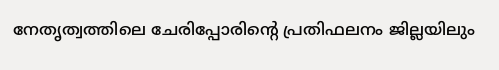നേതൃത്വത്തിലെ ചേരിപ്പോരിന്റെ പ്രതിഫലനം ജില്ലയിലും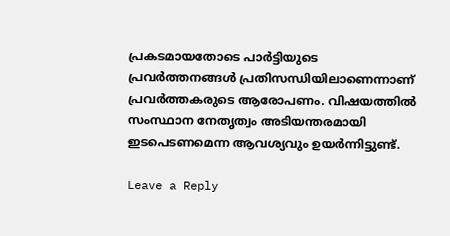പ്രകടമായതോടെ പാർട്ടിയുടെ പ്രവർത്തനങ്ങൾ പ്രതിസന്ധിയിലാണെന്നാണ് പ്രവർത്തകരുടെ ആരോപണം. വിഷയത്തിൽ സംസ്ഥാന നേതൃത്വം അടിയന്തരമായി ഇടപെടണമെന്ന ആവശ്യവും ഉയർന്നിട്ടുണ്ട്.

Leave a Reply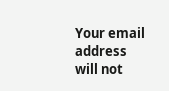Your email address will not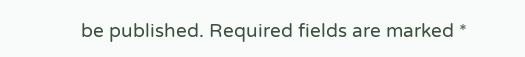be published. Required fields are marked *